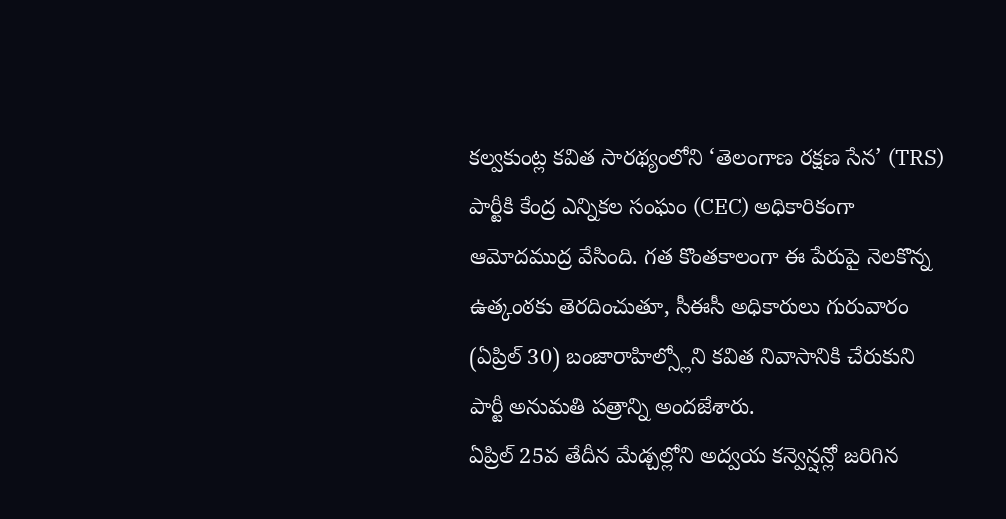కల్వకుంట్ల కవిత సారథ్యంలోని ‘తెలంగాణ రక్షణ సేన’ (TRS) పార్టీకి కేంద్ర ఎన్నికల సంఘం (CEC) అధికారికంగా ఆమోదముద్ర వేసింది. గత కొంతకాలంగా ఈ పేరుపై నెలకొన్న ఉత్కంఠకు తెరదించుతూ, సీఈసీ అధికారులు గురువారం (ఏప్రిల్ 30) బంజారాహిల్స్లోని కవిత నివాసానికి చేరుకుని పార్టీ అనుమతి పత్రాన్ని అందజేశారు.
ఏప్రిల్ 25వ తేదీన మేడ్చల్లోని అద్వయ కన్వెన్షన్లో జరిగిన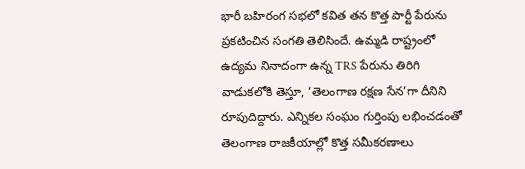భారీ బహిరంగ సభలో కవిత తన కొత్త పార్టీ పేరును ప్రకటించిన సంగతి తెలిసిందే. ఉమ్మడి రాష్ట్రంలో ఉద్యమ నినాదంగా ఉన్న TRS పేరును తిరిగి వాడుకలోకి తెస్తూ, ‘తెలంగాణ రక్షణ సేన’గా దీనిని రూపుదిద్దారు. ఎన్నికల సంఘం గుర్తింపు లభించడంతో తెలంగాణ రాజకీయాల్లో కొత్త సమీకరణాలు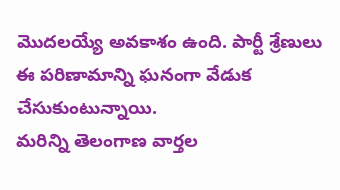మొదలయ్యే అవకాశం ఉంది. పార్టీ శ్రేణులు ఈ పరిణామాన్ని ఘనంగా వేడుక చేసుకుంటున్నాయి.
మరిన్ని తెలంగాణ వార్తల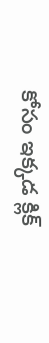కోసం ఇక్కడ క్లిక్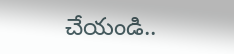చేయండి..